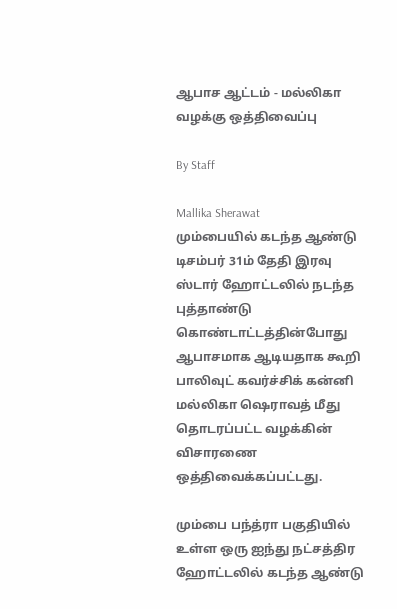ஆபாச ஆட்டம் - மல்லிகா வழக்கு ஒத்திவைப்பு

By Staff

Mallika Sherawat
மும்பையில் கடந்த ஆண்டு டிசம்பர் 31ம் தேதி இரவு ஸ்டார் ஹோட்டலில் நடந்த புத்தாண்டு கொண்டாட்டத்தின்போது ஆபாசமாக ஆடியதாக கூறி பாலிவுட் கவர்ச்சிக் கன்னி மல்லிகா ஷெராவத் மீது தொடரப்பட்ட வழக்கின் விசாரணை ஒத்திவைக்கப்பட்டது.

மும்பை பந்த்ரா பகுதியில் உள்ள ஒரு ஐந்து நட்சத்திர ஹோட்டலில் கடந்த ஆண்டு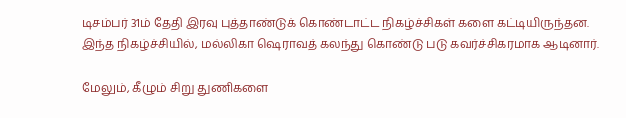டிசம்பர் 31ம் தேதி இரவு புத்தாண்டுக் கொண்டாட்ட நிகழ்ச்சிகள் களை கட்டியிருந்தன. இந்த நிகழ்ச்சியில், மல்லிகா ஷெராவத் கலந்து கொண்டு படு கவர்ச்சிகரமாக ஆடினார்.

மேலும், கீழும் சிறு துணிகளை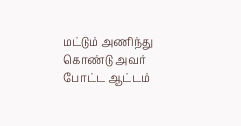மட்டும் அணிந்து கொண்டு அவர் போட்ட ஆட்டம்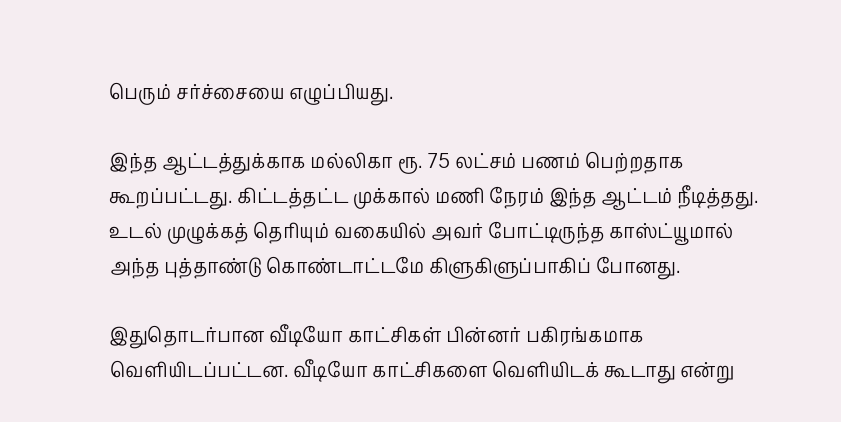பெரும் சர்ச்சையை எழுப்பியது.

இந்த ஆட்டத்துக்காக மல்லிகா ரூ. 75 லட்சம் பணம் பெற்றதாக கூறப்பட்டது. கிட்டத்தட்ட முக்கால் மணி நேரம் இந்த ஆட்டம் நீடித்தது. உடல் முழுக்கத் தெரியும் வகையில் அவர் போட்டிருந்த காஸ்ட்யூமால் அந்த புத்தாண்டு கொண்டாட்டமே கிளுகிளுப்பாகிப் போனது.

இதுதொடர்பான வீடியோ காட்சிகள் பின்னர் பகிரங்கமாக வெளியிடப்பட்டன. வீடியோ காட்சிகளை வெளியிடக் கூடாது என்று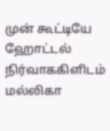முன் கூட்டியே ஹோட்டல் நிர்வாககிளிடம் மல்லிகா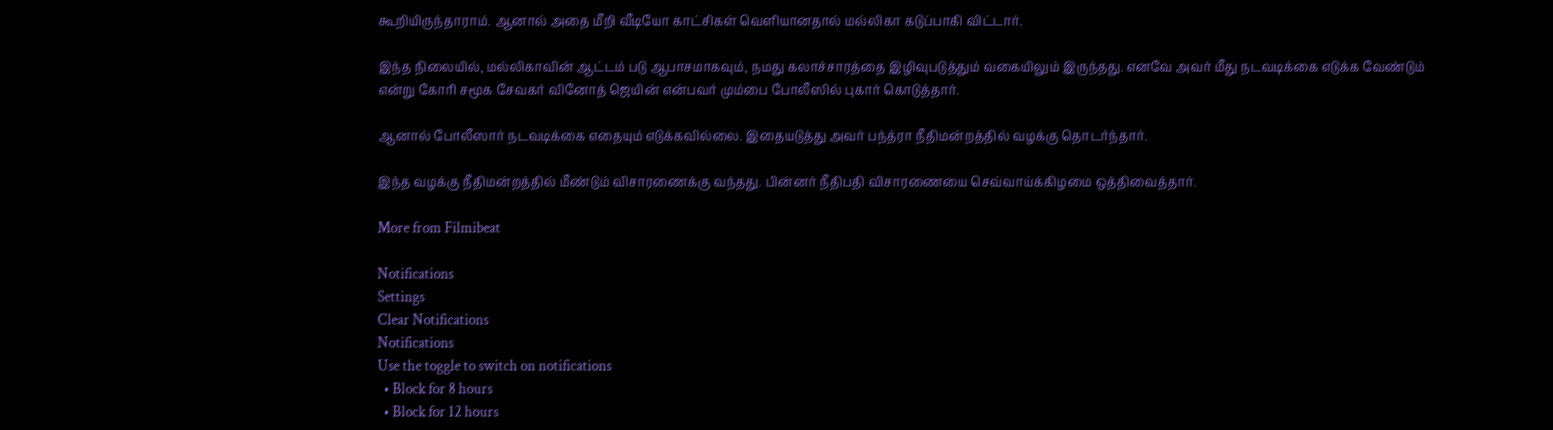கூறியிருந்தாராம். ஆனால் அதை மீறி வீடியோ காட்சிகள் வெளியானதால் மல்லிகா கடுப்பாகி விட்டார்.

இந்த நிலையில், மல்லிகாவின் ஆட்டம் படு ஆபாசமாகவும், நமது கலாச்சாரத்தை இழிவுபடுத்தும் வகையிலும் இருந்தது. எனவே அவர் மீது நடவடிக்கை எடுக்க வேண்டும் என்று கோரி சமூக சேவகர் வினோத் ஜெயின் என்பவர் மும்பை போலீஸில் புகார் கொடுத்தார்.

ஆனால் போலீஸார் நடவடிக்கை எதையும் எடுக்கவில்லை. இதையடுத்து அவர் பந்த்ரா நீதிமன்றத்தில் வழக்கு தொடர்ந்தார்.

இந்த வழக்கு நீதிமன்றத்தில் மீண்டும் விசாரணைக்கு வந்தது. பின்னர் நீதிபதி விசாரணையை செவ்வாய்க்கிழமை ஒத்திவைத்தார்.

More from Filmibeat

Notifications
Settings
Clear Notifications
Notifications
Use the toggle to switch on notifications
  • Block for 8 hours
  • Block for 12 hours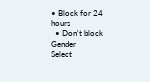• Block for 24 hours
  • Don't block
Gender
Select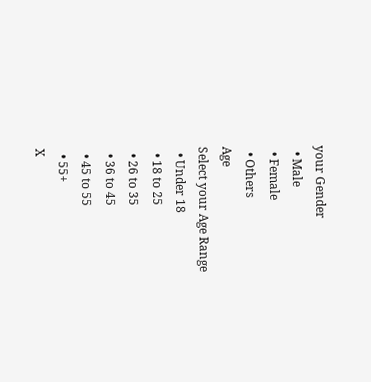your Gender
  • Male
  • Female
  • Others
Age
Select your Age Range
  • Under 18
  • 18 to 25
  • 26 to 35
  • 36 to 45
  • 45 to 55
  • 55+
X